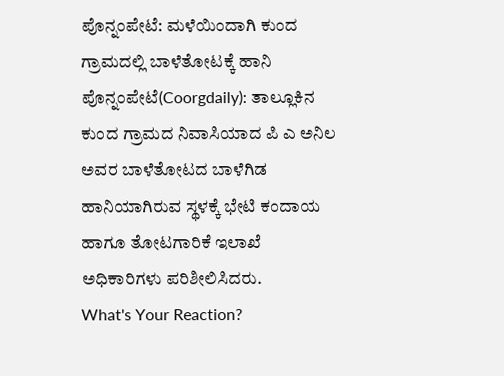ಪೊನ್ನಂಪೇಟೆ: ಮಳೆಯಿಂದಾಗಿ ಕುಂದ ಗ್ರಾಮದಲ್ಲಿ ಬಾಳೆತೋಟಕ್ಕೆ ಹಾನಿ
ಪೊನ್ನಂಪೇಟೆ(Coorgdaily): ತಾಲ್ಲೂಕಿನ ಕುಂದ ಗ್ರಾಮದ ನಿವಾಸಿಯಾದ ಪಿ ಎ ಅನಿಲ ಅವರ ಬಾಳೆತೋಟದ ಬಾಳೆಗಿಡ ಹಾನಿಯಾಗಿರುವ ಸ್ಥಳಕ್ಕೆ ಭೇಟಿ ಕಂದಾಯ ಹಾಗೂ ತೋಟಗಾರಿಕೆ ಇಲಾಖೆ ಅಧಿಕಾರಿಗಳು ಪರಿಶೀಲಿಸಿದರು.
What's Your Reaction?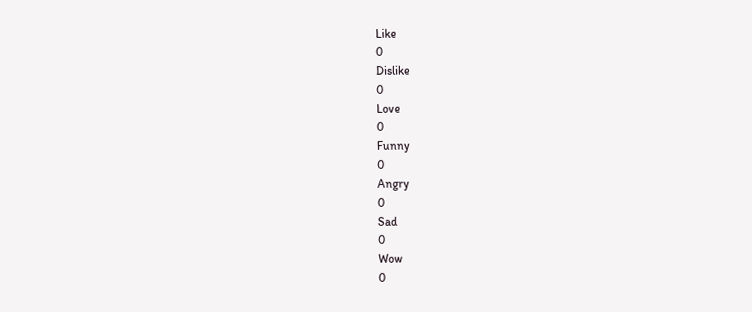Like
0
Dislike
0
Love
0
Funny
0
Angry
0
Sad
0
Wow
0